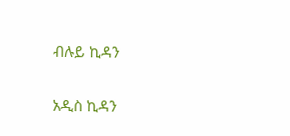ብሉይ ኪዳን

አዲስ ኪዳን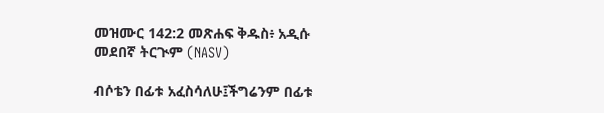መዝሙር 142:2 መጽሐፍ ቅዱስ፥ አዲሱ መደበኛ ትርጒም (NASV)

ብሶቴን በፊቱ አፈስሳለሁ፤ችግሬንም በፊቱ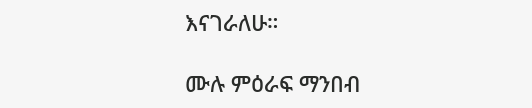እናገራለሁ።

ሙሉ ምዕራፍ ማንበብ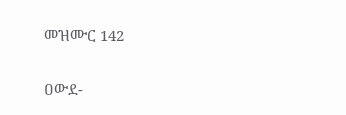መዝሙር 142

ዐውደ-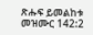ጽሑፍ ይመልከቱ መዝሙር 142:2